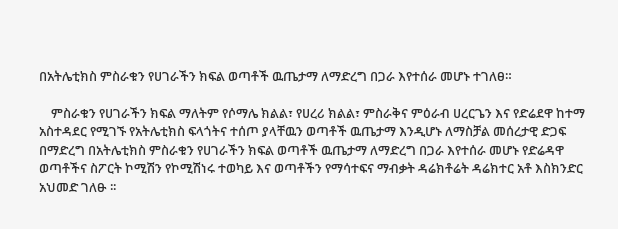በአትሌቲክስ ምስራቁን የሀገራችን ክፍል ወጣቶች ዉጤታማ ለማድረግ በጋራ እየተሰራ መሆኑ ተገለፀ።

    ምስራቁን የሀገራችን ክፍል ማለትም የሶማሌ ክልል፣ የሀረሪ ክልል፣ ምስራቅና ምዕራብ ሀረርጌን እና የድሬደዋ ከተማ አስተዳደር የሚገኙ የአትሌቲክስ ፍላጎትና ተሰጦ ያላቸዉን ወጣቶች ዉጤታማ እንዲሆኑ ለማስቻል መሰረታዊ ድጋፍ በማድረግ በአትሌቲክስ ምስራቁን የሀገራችን ክፍል ወጣቶች ዉጤታማ ለማድረግ በጋራ እየተሰራ መሆኑ የድሬዳዋ ወጣቶችና ስፖርት ኮሚሽን የኮሚሽነሩ ተወካይ እና ወጣቶችን የማሳተፍና ማብቃት ዳሬክቶሬት ዳሬክተር አቶ እስክንድር አህመድ ገለፁ ፡፡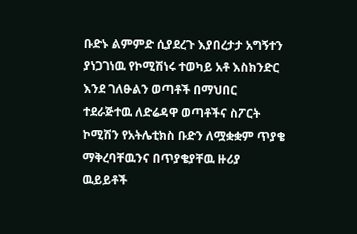ቡድኑ ልምምድ ሲያደረጉ እያበረታታ አግኝተን ያነጋገነዉ የኮሚሽነሩ ተወካይ አቶ እስክንድር እንደ ገለፁልን ወጣቶች በማህበር ተደራጅተዉ ለድሬዳዋ ወጣቶችና ስፖርት ኮሚሽን የአትሌቲክስ ቡድን ለሟቋቋም ጥያቄ ማቅረባቸዉንና በጥያቄያቸዉ ዙሪያ ዉይይቶች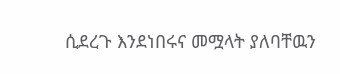ሲደረጉ እንደነበሩና መሟላት ያለባቸዉን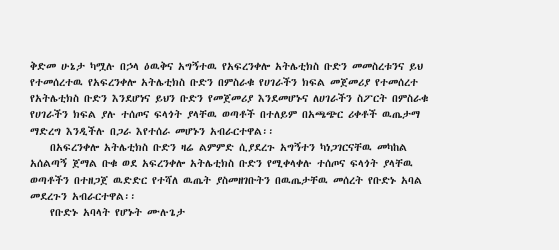ቅድመ ሁኔታ ካሟሉ በኃላ ዕዉቅና አግኝተዉ የአፍረንቀሎ አትሌቲክስ ቡድን መመስረቱንና ይህ የተመሰረተዉ የአፍረንቀሎ አትሌቲክስ ቡድን በምስራቁ የሀገራችን ክፍል መጀመሪያ የተመሰረተ የአትሌቲክስ ቡድን እንደሆነና ይህን ቡድን የመጀመሪያ እንደመሆኑና ለሀገራችን ስፖርት በምስራቁ የሀገራችን ክፍል ያሉ ተሰጦና ፍላጎት ያላቸዉ ወጣቶች በተለይም በአጫጭር ሪቀቶች ዉጤታማ ማድረግ እንዲችሉ በጋራ እየተሰራ መሆኑን አብራርተዋል፡፡
    በአፍረንቀሎ አትሌቲክስ ቡድን ዛሬ ልምምድ ሲያደረጉ አግኝተን ካነጋገርናቸዉ መካከል አሰልጣኝ ጀማል ቡቁ ወደ አፍረንቀሎ አትሌቲክስ ቡድን የሚቀላቀሉ ተሰጦና ፍላጎት ያላቸዉ ወጣቶችን በተዘጋጀ ዉድድር የተሻለ ዉጤት ያስመዘገቡትን በዉጤታቸዉ መሰረት የቡድኑ አባል መደረጉን አብራርተዋል፡፡
    የቡድኑ አባላት የሆኑት ሙሉጌታ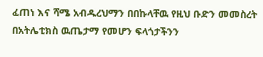ፈጠነ እና ሻሜ አብዱረህማን በበኩላቸዉ የዚህ ቡድን መመስረት በአትሌቲክስ ዉጤታማ የመሆን ፍላጎታችንን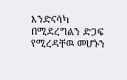እንድናሳካ በሚደረግልን ድጋፍ የሚረዳቸዉ መሆኑን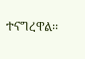ተናግረዋል፡፡